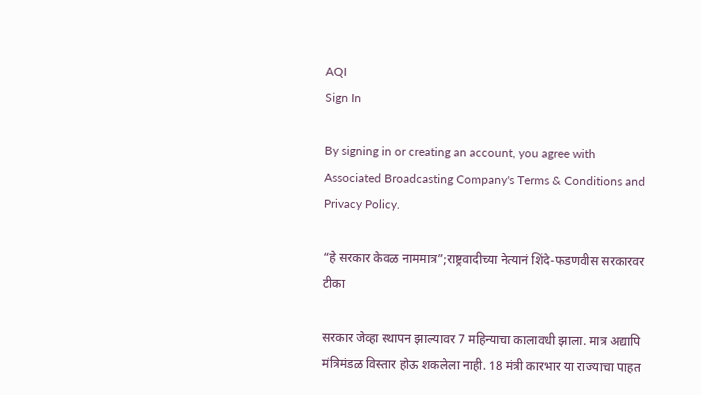AQI
Sign In

By signing in or creating an account, you agree with Associated Broadcasting Company's Terms & Conditions and Privacy Policy.

“हे सरकार केवळ नाममात्र”;राष्ट्रवादीच्या नेत्यानं शिंदे-फडणवीस सरकारवर टीका

सरकार जेव्हा स्थापन झाल्यावर 7 महिन्याचा कालावधी झाला. मात्र अद्यापि मंत्रिमंडळ विस्तार होऊ शकलेला नाही. 18 मंत्री कारभार या राज्याचा पाहत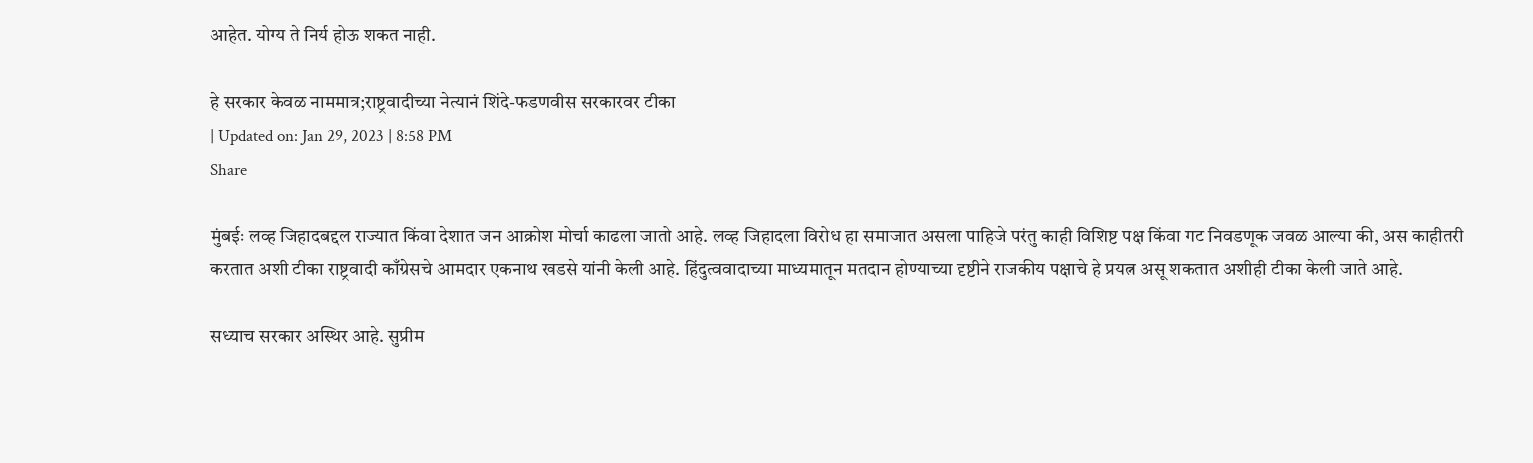आहेत. योग्य ते निर्य होऊ शकत नाही.

हे सरकार केवळ नाममात्र;राष्ट्रवादीच्या नेत्यानं शिंदे-फडणवीस सरकारवर टीका
| Updated on: Jan 29, 2023 | 8:58 PM
Share

मुंबईः लव्ह जिहादबद्दल राज्यात किंवा देशात जन आक्रोश मोर्चा काढला जातो आहे. लव्ह जिहादला विरोध हा समाजात असला पाहिजे परंतु काही विशिष्ट पक्ष किंवा गट निवडणूक जवळ आल्या की, अस काहीतरी करतात अशी टीका राष्ट्रवादी काँग्रेसचे आमदार एकनाथ खडसे यांनी केली आहे. हिंदुत्ववादाच्या माध्यमातून मतदान होण्याच्या दृष्टीने राजकीय पक्षाचे हे प्रयत्न असू शकतात अशीही टीका केली जाते आहे.

सध्याच सरकार अस्थिर आहे. सुप्रीम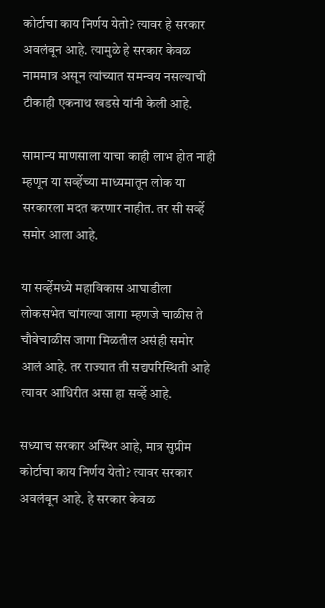कोर्टाचा काय निर्णय येतो? त्यावर हे सरकार अवलंबून आहे. त्यामुळे हे सरकार केवळ नाममात्र असून त्यांच्यात समन्वय नसल्याची टीकाही एकनाथ खडसे यांनी केली आहे.

सामान्य माणसाला याचा काही लाभ होत नाही म्हणून या सर्व्हेच्या माध्यमातून लोक या सरकारला मदत करणार नाहीत. तर सी सर्व्हे समोर आला आहे.

या सर्व्हेमध्ये महाविकास आघाडीला लोकसभेत चांगल्या जागा म्हणजे चाळीस ते चौवेचाळीस जागा मिळतील असंही समोर आलं आहे. तर राज्यात ती सद्यपरिस्थिती आहे त्यावर आधिरीत असा हा सर्व्हे आहे.

सध्याच सरकार अस्थिर आहे, मात्र सुप्रीम कोर्टाचा काय निर्णय येतो? त्यावर सरकार अवलंबून आहे. हे सरकार केवळ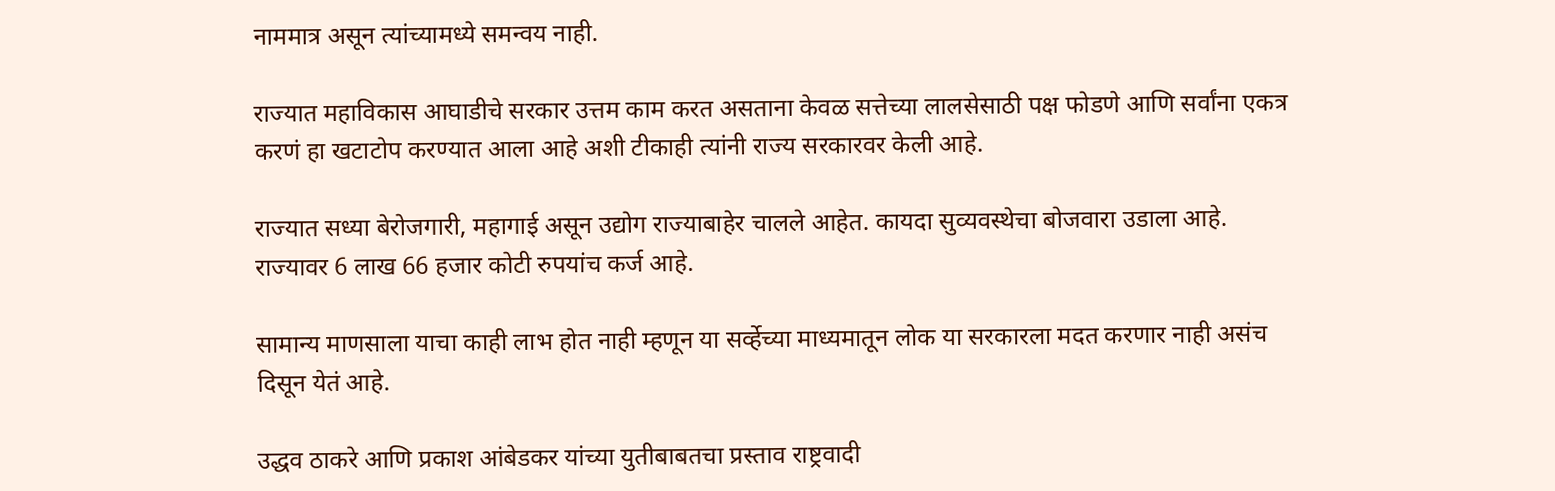नाममात्र असून त्यांच्यामध्ये समन्वय नाही.

राज्यात महाविकास आघाडीचे सरकार उत्तम काम करत असताना केवळ सत्तेच्या लालसेसाठी पक्ष फोडणे आणि सर्वांना एकत्र करणं हा खटाटोप करण्यात आला आहे अशी टीकाही त्यांनी राज्य सरकारवर केली आहे.

राज्यात सध्या बेरोजगारी, महागाई असून उद्योग राज्याबाहेर चालले आहेत. कायदा सुव्यवस्थेचा बोजवारा उडाला आहे. राज्यावर 6 लाख 66 हजार कोटी रुपयांच कर्ज आहे.

सामान्य माणसाला याचा काही लाभ होत नाही म्हणून या सर्व्हेच्या माध्यमातून लोक या सरकारला मदत करणार नाही असंच दिसून येतं आहे.

उद्धव ठाकरे आणि प्रकाश आंबेडकर यांच्या युतीबाबतचा प्रस्ताव राष्ट्रवादी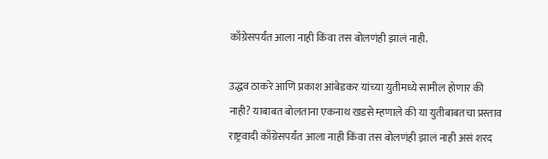काँग्रेसपर्यंत आला नाही किंवा तस बोलणंही झालं नाही.

उद्धव ठाकरे आणि प्रकाश आंबेडकर यांच्या युतीमध्ये सामील होणार की नाही? याबाबत बोलताना एकनाथ खडसे म्हणाले की या युतीबाबतचा प्रस्ताव राष्ट्रवादी काँग्रेसपर्यंत आला नाही किंवा तस बोलणंही झालं नाही असं शरद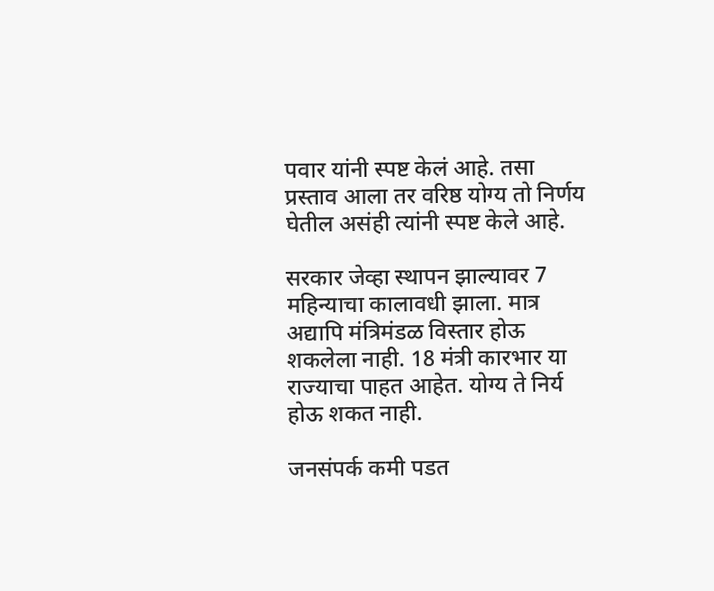पवार यांनी स्पष्ट केलं आहे. तसा प्रस्ताव आला तर वरिष्ठ योग्य तो निर्णय घेतील असंही त्यांनी स्पष्ट केले आहे.

सरकार जेव्हा स्थापन झाल्यावर 7 महिन्याचा कालावधी झाला. मात्र अद्यापि मंत्रिमंडळ विस्तार होऊ शकलेला नाही. 18 मंत्री कारभार या राज्याचा पाहत आहेत. योग्य ते निर्य होऊ शकत नाही.

जनसंपर्क कमी पडत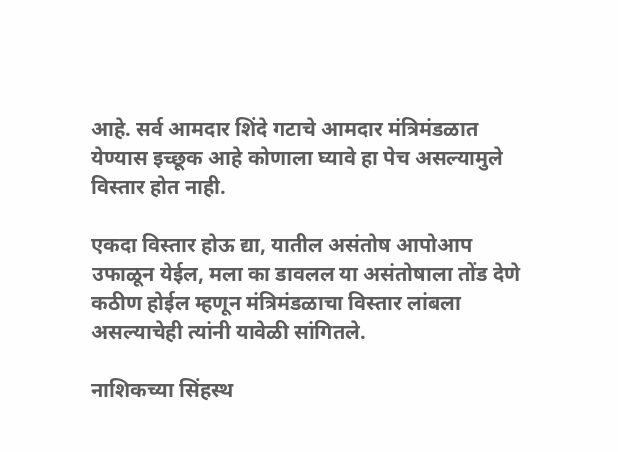आहे. सर्व आमदार शिंदे गटाचे आमदार मंत्रिमंडळात येण्यास इच्छूक आहे कोणाला घ्यावे हा पेच असल्यामुले विस्तार होत नाही.

एकदा विस्तार होऊ द्या, यातील असंतोष आपोआप उफाळून येईल, मला का डावलल या असंतोषाला तोंड देणे कठीण होईल म्हणून मंत्रिमंडळाचा विस्तार लांबला असल्याचेही त्यांनी यावेळी सांगितले.

नाशिकच्या सिंहस्थ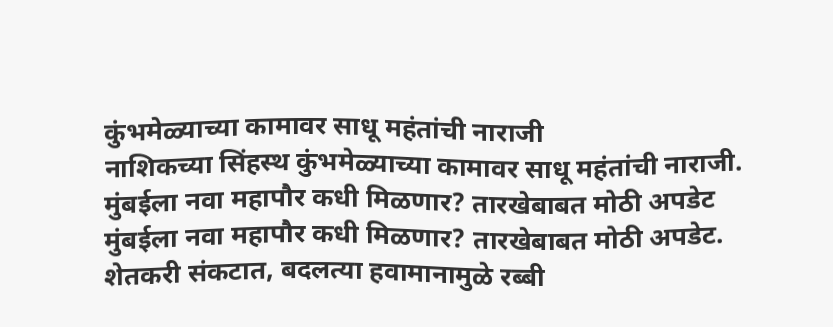कुंभमेळ्याच्या कामावर साधू महंतांची नाराजी
नाशिकच्या सिंहस्थ कुंभमेळ्याच्या कामावर साधू महंतांची नाराजी.
मुंबईला नवा महापौर कधी मिळणार? तारखेबाबत मोठी अपडेट
मुंबईला नवा महापौर कधी मिळणार? तारखेबाबत मोठी अपडेट.
शेतकरी संकटात, बदलत्या हवामानामुळे रब्बी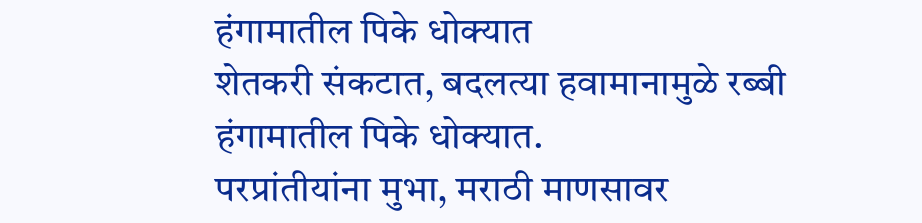हंगामातील पिके धोक्यात
शेतकरी संकटात, बदलत्या हवामानामुळे रब्बी हंगामातील पिके धोक्यात.
परप्रांतीयांना मुभा, मराठी माणसावर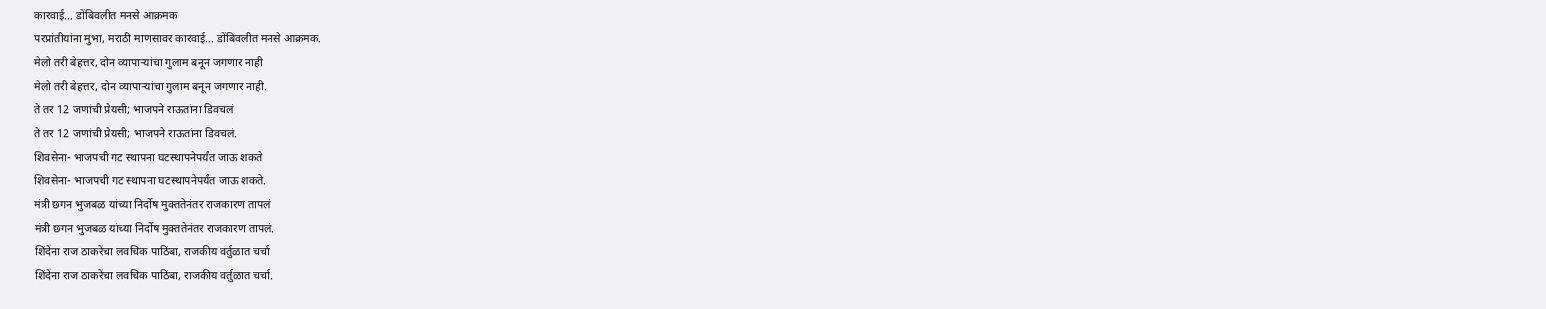कारवाई... डोंबिवलीत मनसे आक्रमक
परप्रांतीयांना मुभा, मराठी माणसावर कारवाई... डोंबिवलीत मनसे आक्रमक.
मेलो तरी बेहत्तर, दोन व्यापाऱ्यांचा गुलाम बनून जगणार नाही
मेलो तरी बेहत्तर, दोन व्यापाऱ्यांचा गुलाम बनून जगणार नाही.
ते तर 12 जणांची प्रेयसी; भाजपने राऊतांना डिवचलं
ते तर 12 जणांची प्रेयसी; भाजपने राऊतांना डिवचलं.
शिवसेना- भाजपची गट स्थापना घटस्थापनेपर्यंत जाऊ शकते
शिवसेना- भाजपची गट स्थापना घटस्थापनेपर्यंत जाऊ शकते.
मंत्री छगन भुजबळ यांच्या निर्दोष मुक्ततेनंतर राजकारण तापलं
मंत्री छगन भुजबळ यांच्या निर्दोष मुक्ततेनंतर राजकारण तापलं.
शिंदेंना राज ठाकरेंचा लवचिक पाठिंबा, राजकीय वर्तुळात चर्चा
शिंदेंना राज ठाकरेंचा लवचिक पाठिंबा, राजकीय वर्तुळात चर्चा.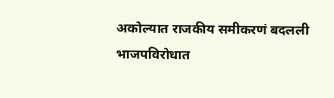अकोल्यात राजकीय समीकरणं बदलली भाजपविरोधात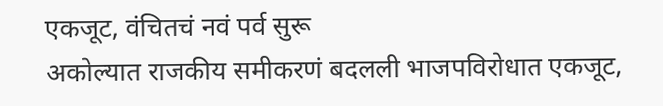एकजूट, वंचितचं नवं पर्व सुरू
अकोल्यात राजकीय समीकरणं बदलली भाजपविरोधात एकजूट,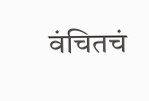वंचितचं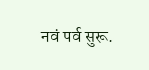नवं पर्व सुरू.